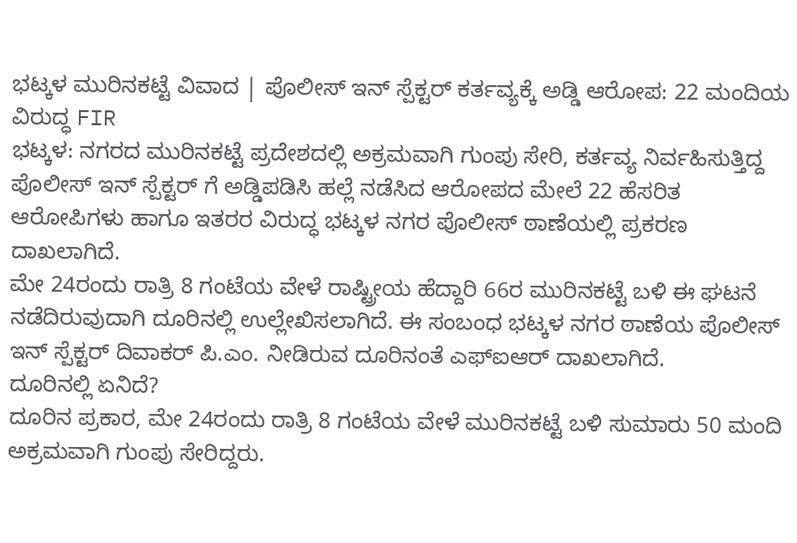ಭಟ್ಕಳ ಮುರಿನಕಟ್ಟೆ ವಿವಾದ | ಪೊಲೀಸ್ ಇನ್ ಸ್ಪೆಕ್ಟರ್ ಕರ್ತವ್ಯಕ್ಕೆ ಅಡ್ಡಿ ಆರೋಪ: 22 ಮಂದಿಯ ವಿರುದ್ಧ FIR
ಭಟ್ಕಳ: ನಗರದ ಮುರಿನಕಟ್ಟೆ ಪ್ರದೇಶದಲ್ಲಿ ಅಕ್ರಮವಾಗಿ ಗುಂಪು ಸೇರಿ, ಕರ್ತವ್ಯ ನಿರ್ವಹಿಸುತ್ತಿದ್ದ ಪೊಲೀಸ್ ಇನ್ ಸ್ಪೆಕ್ಟರ್ ಗೆ ಅಡ್ಡಿಪಡಿಸಿ ಹಲ್ಲೆ ನಡೆಸಿದ ಆರೋಪದ ಮೇಲೆ 22 ಹೆಸರಿತ ಆರೋಪಿಗಳು ಹಾಗೂ ಇತರರ ವಿರುದ್ಧ ಭಟ್ಕಳ ನಗರ ಪೊಲೀಸ್ ಠಾಣೆಯಲ್ಲಿ ಪ್ರಕರಣ ದಾಖಲಾಗಿದೆ.
ಮೇ 24ರಂದು ರಾತ್ರಿ 8 ಗಂಟೆಯ ವೇಳೆ ರಾಷ್ಟ್ರೀಯ ಹೆದ್ದಾರಿ 66ರ ಮುರಿನಕಟ್ಟೆ ಬಳಿ ಈ ಘಟನೆ ನಡೆದಿರುವುದಾಗಿ ದೂರಿನಲ್ಲಿ ಉಲ್ಲೇಖಿಸಲಾಗಿದೆ. ಈ ಸಂಬಂಧ ಭಟ್ಕಳ ನಗರ ಠಾಣೆಯ ಪೊಲೀಸ್ ಇನ್ ಸ್ಪೆಕ್ಟರ್ ದಿವಾಕರ್ ಪಿ.ಎಂ. ನೀಡಿರುವ ದೂರಿನಂತೆ ಎಫ್ಐಆರ್ ದಾಖಲಾಗಿದೆ.
ದೂರಿನಲ್ಲಿ ಏನಿದೆ?
ದೂರಿನ ಪ್ರಕಾರ, ಮೇ 24ರಂದು ರಾತ್ರಿ 8 ಗಂಟೆಯ ವೇಳೆ ಮುರಿನಕಟ್ಟೆ ಬಳಿ ಸುಮಾರು 50 ಮಂದಿ ಅಕ್ರಮವಾಗಿ ಗುಂಪು ಸೇರಿದ್ದರು.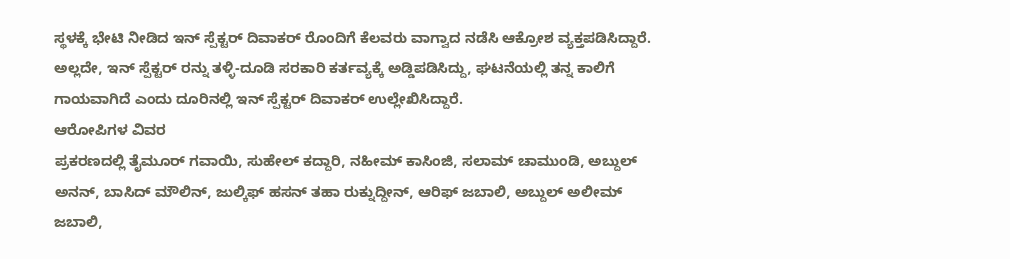ಸ್ಥಳಕ್ಕೆ ಭೇಟಿ ನೀಡಿದ ಇನ್ ಸ್ಪೆಕ್ಟರ್ ದಿವಾಕರ್ ರೊಂದಿಗೆ ಕೆಲವರು ವಾಗ್ವಾದ ನಡೆಸಿ ಆಕ್ರೋಶ ವ್ಯಕ್ತಪಡಿಸಿದ್ದಾರೆ. ಅಲ್ಲದೇ, ಇನ್ ಸ್ಪೆಕ್ಟರ್ ರನ್ನು ತಳ್ಳಿ-ದೂಡಿ ಸರಕಾರಿ ಕರ್ತವ್ಯಕ್ಕೆ ಅಡ್ಡಿಪಡಿಸಿದ್ದು, ಘಟನೆಯಲ್ಲಿ ತನ್ನ ಕಾಲಿಗೆ ಗಾಯವಾಗಿದೆ ಎಂದು ದೂರಿನಲ್ಲಿ ಇನ್ ಸ್ಪೆಕ್ಟರ್ ದಿವಾಕರ್ ಉಲ್ಲೇಖಿಸಿದ್ದಾರೆ.
ಆರೋಪಿಗಳ ವಿವರ
ಪ್ರಕರಣದಲ್ಲಿ ತೈಮೂರ್ ಗವಾಯಿ, ಸುಹೇಲ್ ಕದ್ದಾರಿ, ನಹೀಮ್ ಕಾಸಿಂಜಿ, ಸಲಾಮ್ ಚಾಮುಂಡಿ, ಅಬ್ದುಲ್ ಅನನ್, ಬಾಸಿದ್ ಮೌಲಿನ್, ಜುಲ್ಕಿಫ್ ಹಸನ್ ತಹಾ ರುಕ್ನುದ್ದೀನ್, ಆರಿಫ್ ಜಬಾಲಿ, ಅಬ್ದುಲ್ ಅಲೀಮ್ ಜಬಾಲಿ,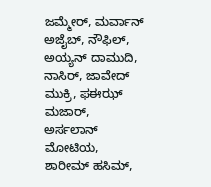ಜಮ್ಮೇರ್, ಮರ್ವಾನ್ ಅಜೈಬ್, ನೌಫಿಲ್, ಅಯ್ಯನ್ ದಾಮುದಿ, ನಾಸಿರ್, ಜಾವೇದ್ ಮುಕ್ರಿ, ಫಈಝ್ ಮಜಾರ್, ಅರ್ಸಲಾನ್ ಮೋಟಿಯ, ಶಾರೀಮ್ ಹಸಿಮ್,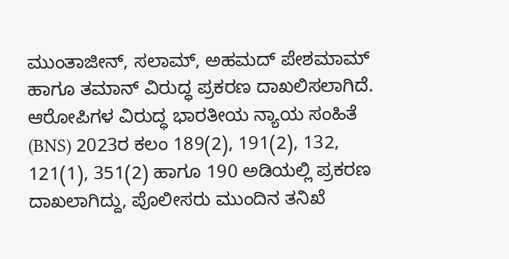ಮುಂತಾಜೀನ್, ಸಲಾಮ್, ಅಹಮದ್ ಪೇಶಮಾಮ್ ಹಾಗೂ ತಮಾನ್ ವಿರುದ್ಧ ಪ್ರಕರಣ ದಾಖಲಿಸಲಾಗಿದೆ.
ಆರೋಪಿಗಳ ವಿರುದ್ಧ ಭಾರತೀಯ ನ್ಯಾಯ ಸಂಹಿತೆ (BNS) 2023ರ ಕಲಂ 189(2), 191(2), 132, 121(1), 351(2) ಹಾಗೂ 190 ಅಡಿಯಲ್ಲಿ ಪ್ರಕರಣ ದಾಖಲಾಗಿದ್ದು, ಪೊಲೀಸರು ಮುಂದಿನ ತನಿಖೆ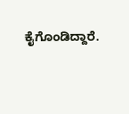ಕೈಗೊಂಡಿದ್ದಾರೆ.